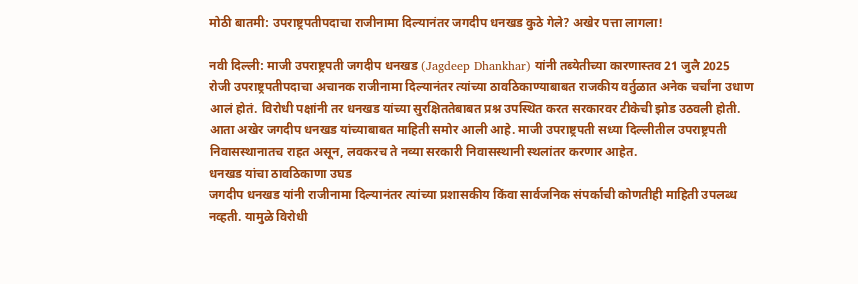मोठी बातमी: उपराष्ट्रपतीपदाचा राजीनामा दिल्यानंतर जगदीप धनखड कुठे गेले? अखेर पत्ता लागला!

नवी दिल्ली: माजी उपराष्ट्रपती जगदीप धनखड (Jagdeep Dhankhar) यांनी तब्येतीच्या कारणास्तव 21 जुलै 2025 रोजी उपराष्ट्रपतीपदाचा अचानक राजीनामा दिल्यानंतर त्यांच्या ठावठिकाण्याबाबत राजकीय वर्तुळात अनेक चर्चांना उधाण आलं होतं. विरोधी पक्षांनी तर धनखड यांच्या सुरक्षिततेबाबत प्रश्न उपस्थित करत सरकारवर टीकेची झोड उठवली होती. आता अखेर जगदीप धनखड यांच्याबाबत माहिती समोर आली आहे. माजी उपराष्ट्रपती सध्या दिल्लीतील उपराष्ट्रपती निवासस्थानातच राहत असून, लवकरच ते नव्या सरकारी निवासस्थानी स्थलांतर करणार आहेत.
धनखड यांचा ठावठिकाणा उघड
जगदीप धनखड यांनी राजीनामा दिल्यानंतर त्यांच्या प्रशासकीय किंवा सार्वजनिक संपर्काची कोणतीही माहिती उपलब्ध नव्हती. यामुळे विरोधी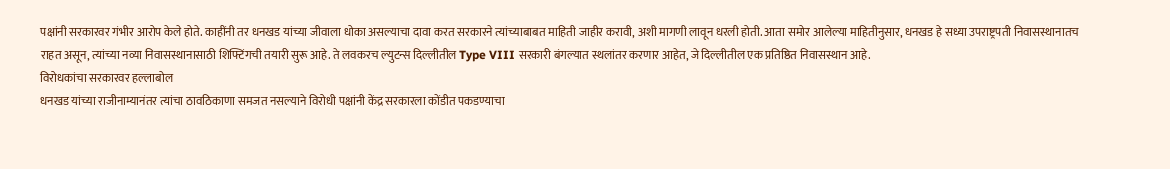पक्षांनी सरकारवर गंभीर आरोप केले होते. काहींनी तर धनखड यांच्या जीवाला धोका असल्याचा दावा करत सरकारने त्यांच्याबाबत माहिती जाहीर करावी, अशी मागणी लावून धरली होती. आता समोर आलेल्या माहितीनुसार, धनखड हे सध्या उपराष्ट्रपती निवासस्थानातच राहत असून, त्यांच्या नव्या निवासस्थानासाठी शिफ्टिंगची तयारी सुरू आहे. ते लवकरच ल्युटन्स दिल्लीतील Type VIII सरकारी बंगल्यात स्थलांतर करणार आहेत, जे दिल्लीतील एक प्रतिष्ठित निवासस्थान आहे.
विरोधकांचा सरकारवर हल्लाबोल
धनखड यांच्या राजीनाम्यानंतर त्यांचा ठावठिकाणा समजत नसल्याने विरोधी पक्षांनी केंद्र सरकारला कोंडीत पकडण्याचा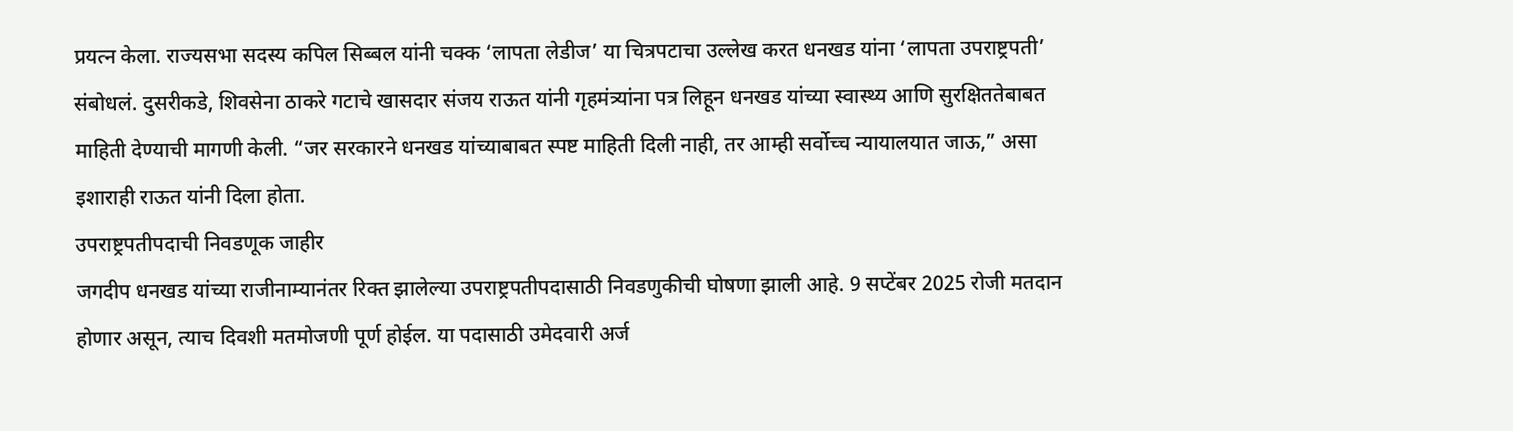प्रयत्न केला. राज्यसभा सदस्य कपिल सिब्बल यांनी चक्क ‘लापता लेडीज’ या चित्रपटाचा उल्लेख करत धनखड यांना ‘लापता उपराष्ट्रपती’ संबोधलं. दुसरीकडे, शिवसेना ठाकरे गटाचे खासदार संजय राऊत यांनी गृहमंत्र्यांना पत्र लिहून धनखड यांच्या स्वास्थ्य आणि सुरक्षिततेबाबत माहिती देण्याची मागणी केली. “जर सरकारने धनखड यांच्याबाबत स्पष्ट माहिती दिली नाही, तर आम्ही सर्वोच्च न्यायालयात जाऊ,” असा इशाराही राऊत यांनी दिला होता.
उपराष्ट्रपतीपदाची निवडणूक जाहीर
जगदीप धनखड यांच्या राजीनाम्यानंतर रिक्त झालेल्या उपराष्ट्रपतीपदासाठी निवडणुकीची घोषणा झाली आहे. 9 सप्टेंबर 2025 रोजी मतदान होणार असून, त्याच दिवशी मतमोजणी पूर्ण होईल. या पदासाठी उमेदवारी अर्ज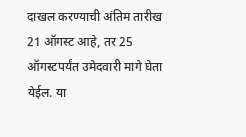दाखल करण्याची अंतिम तारीख 21 ऑगस्ट आहे, तर 25 ऑगस्टपर्यंत उमेदवारी मागे घेता येईल. या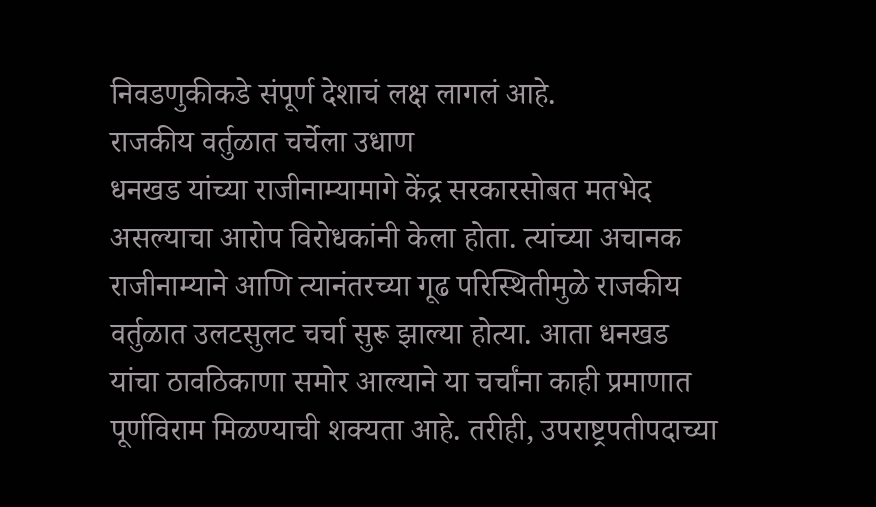निवडणुकीकडे संपूर्ण देशाचं लक्ष लागलं आहे.
राजकीय वर्तुळात चर्चेला उधाण
धनखड यांच्या राजीनाम्यामागे केंद्र सरकारसोबत मतभेद असल्याचा आरोप विरोधकांनी केला होता. त्यांच्या अचानक राजीनाम्याने आणि त्यानंतरच्या गूढ परिस्थितीमुळे राजकीय वर्तुळात उलटसुलट चर्चा सुरू झाल्या होत्या. आता धनखड यांचा ठावठिकाणा समोर आल्याने या चर्चांना काही प्रमाणात पूर्णविराम मिळण्याची शक्यता आहे. तरीही, उपराष्ट्रपतीपदाच्या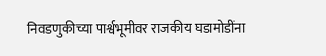निवडणुकीच्या पार्श्वभूमीवर राजकीय घडामोडींना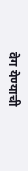वेग येण्याची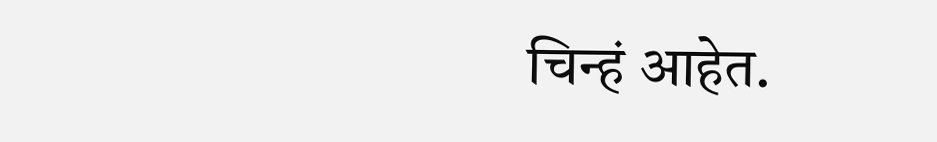चिन्हं आहेत.